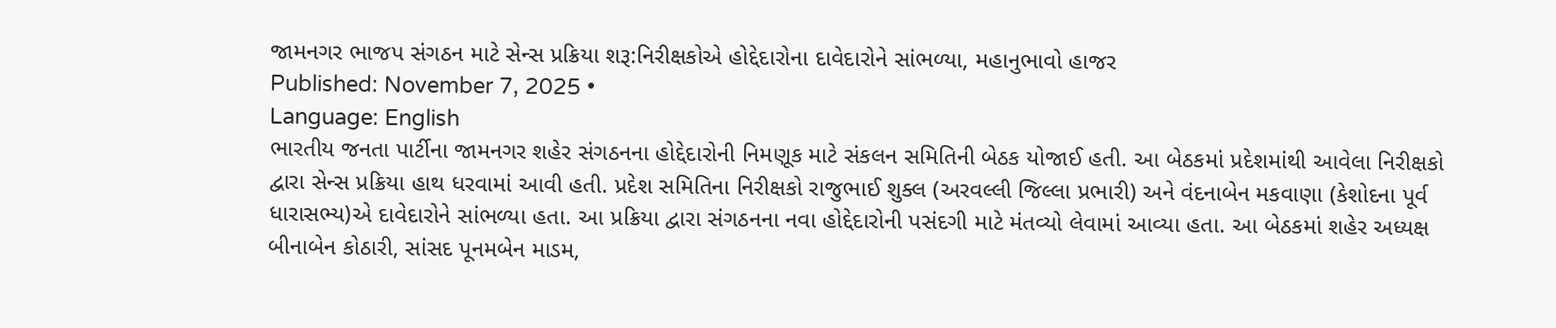જામનગર ભાજપ સંગઠન માટે સેન્સ પ્રક્રિયા શરૂ:નિરીક્ષકોએ હોદ્દેદારોના દાવેદારોને સાંભળ્યા, મહાનુભાવો હાજર
Published: November 7, 2025 •
Language: English
ભારતીય જનતા પાર્ટીના જામનગર શહેર સંગઠનના હોદ્દેદારોની નિમણૂક માટે સંકલન સમિતિની બેઠક યોજાઈ હતી. આ બેઠકમાં પ્રદેશમાંથી આવેલા નિરીક્ષકો દ્વારા સેન્સ પ્રક્રિયા હાથ ધરવામાં આવી હતી. પ્રદેશ સમિતિના નિરીક્ષકો રાજુભાઈ શુક્લ (અરવલ્લી જિલ્લા પ્રભારી) અને વંદનાબેન મકવાણા (કેશોદના પૂર્વ ધારાસભ્ય)એ દાવેદારોને સાંભળ્યા હતા. આ પ્રક્રિયા દ્વારા સંગઠનના નવા હોદ્દેદારોની પસંદગી માટે મંતવ્યો લેવામાં આવ્યા હતા. આ બેઠકમાં શહેર અધ્યક્ષ બીનાબેન કોઠારી, સાંસદ પૂનમબેન માડમ,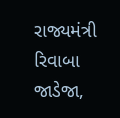રાજ્યમંત્રી રિવાબા જાડેજા,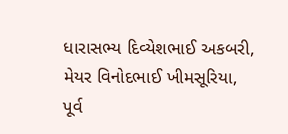ધારાસભ્ય દિવ્યેશભાઈ અકબરી, મેયર વિનોદભાઈ ખીમસૂરિયા, પૂર્વ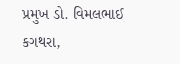પ્રમુખ ડો. વિમલભાઈ કગથરા,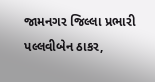જામનગર જિલ્લા પ્રભારી પલ્લવીબેન ઠાકર,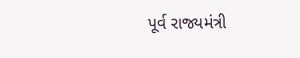પૂર્વ રાજ્યમંત્રી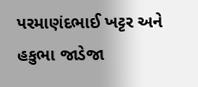પરમાણંદભાઈ ખટ્ટર અને હકુભા જાડેજા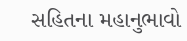સહિતના મહાનુભાવો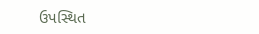ઉપસ્થિત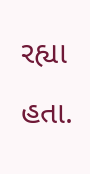રહ્યા હતા.